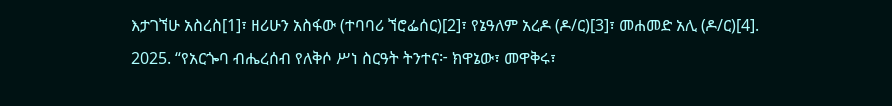እታገኘሁ አስረስ[1]፣ ዘሪሁን አስፋው (ተባባሪ ኘሮፌሰር)[2]፣ የኔዓለም አረዶ (ዶ/ር)[3]፣ መሐመድ አሊ (ዶ/ር)[4]. 2025. “የአርጐባ ብሔረሰብ የለቅሶ ሥነ ስርዓት ትንተና፦ ክዋኔው፣ መዋቅሩ፣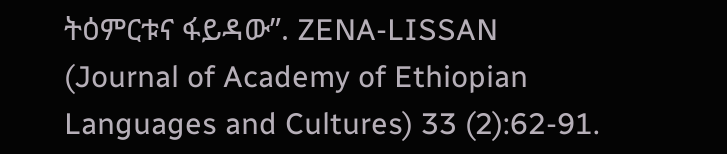ትዕምርቱና ፋይዳው”. ZENA-LISSAN (Journal of Academy of Ethiopian Languages and Cultures) 33 (2):62-91.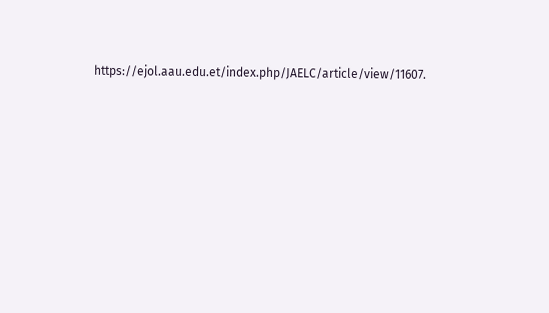https://ejol.aau.edu.et/index.php/JAELC/article/view/11607.